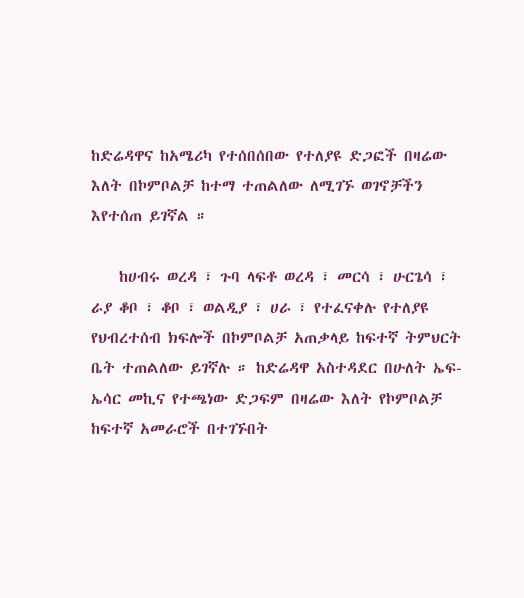ከድሬዳዋና ከአሜሪካ የተሰበሰበው የተለያዩ ድጋፎች በዛሬው እለት በኮምቦልቻ ከተማ ተጠልለው ለሚገኙ ወገኖቻችን እየተሰጠ ይገኛል ።

    ከሀብሩ ወረዳ ፣ ጉባ ላፍቶ ወረዳ ፣ መርሳ ፣ ሁርጌሳ ፣ ራያ ቆቦ ፣ ቆቦ ፣ ወልዲያ ፣ ሀራ ፣ የተፈናቀሉ የተለያዩ የህብረተሰብ ክፍሎች በኮምቦልቻ አጠቃላይ ከፍተኛ ትምህርት ቤት ተጠልለው ይገኛሉ ። ከድሬዳዋ አስተዳደር በሁለት ኤፍ-ኤሳር መኪና የተጫነው ድጋፍም በዛሬው እለት የኮምቦልቻ ከፍተኛ አመራሮች በተገኙበት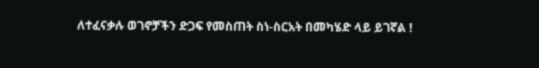ለተፈናቃሉ ወገኖቻችን ድጋፍ የመስጠት ስነ-ስርአት በመካሄድ ላይ ይገኛል !